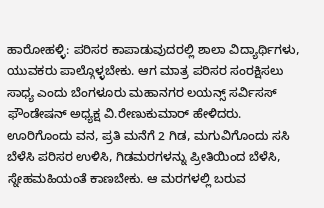ಹಾರೋಹಳ್ಳಿ: ಪರಿಸರ ಕಾಪಾಡುವುದರಲ್ಲಿ ಶಾಲಾ ವಿದ್ಯಾರ್ಥಿಗಳು, ಯುವಕರು ಪಾಲ್ಗೊಳ್ಳಬೇಕು. ಆಗ ಮಾತ್ರ ಪರಿಸರ ಸಂರಕ್ಷಿಸಲು ಸಾಧ್ಯ ಎಂದು ಬೆಂಗಳೂರು ಮಹಾನಗರ ಲಯನ್ಸ್ ಸರ್ವಿಸಸ್ ಫೌಂಡೇಷನ್ ಅಧ್ಯಕ್ಷ ವಿ.ರೇಣುಕುಮಾರ್ ಹೇಳಿದರು.
ಊರಿಗೊಂದು ವನ, ಪ್ರತಿ ಮನೆಗೆ 2 ಗಿಡ, ಮಗುವಿಗೊಂದು ಸಸಿ ಬೆಳೆಸಿ ಪರಿಸರ ಉಳಿಸಿ, ಗಿಡಮರಗಳನ್ನು ಪ್ರೀತಿಯಿಂದ ಬೆಳೆಸಿ, ಸ್ನೇಹಮಹಿಯಂತೆ ಕಾಣಬೇಕು. ಆ ಮರಗಳಲ್ಲಿ ಬರುವ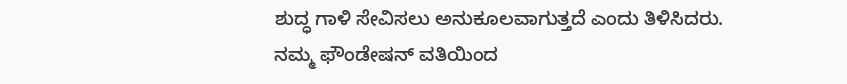ಶುದ್ಧ ಗಾಳಿ ಸೇವಿಸಲು ಅನುಕೂಲವಾಗುತ್ತದೆ ಎಂದು ತಿಳಿಸಿದರು.
ನಮ್ಮ ಫೌಂಡೇಷನ್ ವತಿಯಿಂದ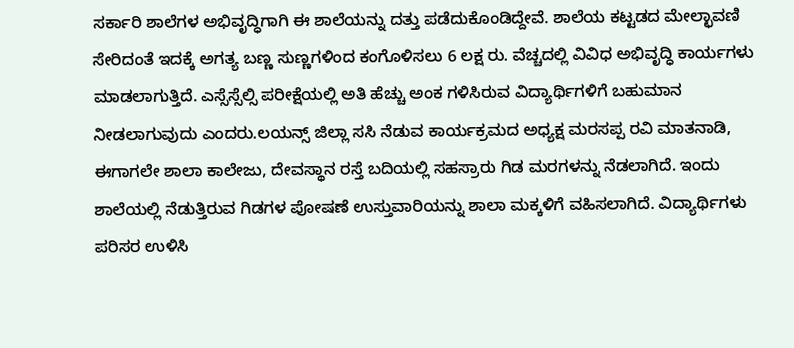ಸರ್ಕಾರಿ ಶಾಲೆಗಳ ಅಭಿವೃದ್ಧಿಗಾಗಿ ಈ ಶಾಲೆಯನ್ನು ದತ್ತು ಪಡೆದುಕೊಂಡಿದ್ದೇವೆ. ಶಾಲೆಯ ಕಟ್ಟಡದ ಮೇಲ್ಛಾವಣಿ ಸೇರಿದಂತೆ ಇದಕ್ಕೆ ಅಗತ್ಯ ಬಣ್ಣ ಸುಣ್ಣಗಳಿಂದ ಕಂಗೊಳಿಸಲು 6 ಲಕ್ಷ ರು. ವೆಚ್ಚದಲ್ಲಿ ವಿವಿಧ ಅಭಿವೃದ್ಧಿ ಕಾರ್ಯಗಳು ಮಾಡಲಾಗುತ್ತಿದೆ. ಎಸ್ಸೆಸ್ಸೆಲ್ಸಿ ಪರೀಕ್ಷೆಯಲ್ಲಿ ಅತಿ ಹೆಚ್ಚು ಅಂಕ ಗಳಿಸಿರುವ ವಿದ್ಯಾರ್ಥಿಗಳಿಗೆ ಬಹುಮಾನ ನೀಡಲಾಗುವುದು ಎಂದರು.ಲಯನ್ಸ್ ಜಿಲ್ಲಾ ಸಸಿ ನೆಡುವ ಕಾರ್ಯಕ್ರಮದ ಅಧ್ಯಕ್ಷ ಮರಸಪ್ಪ ರವಿ ಮಾತನಾಡಿ, ಈಗಾಗಲೇ ಶಾಲಾ ಕಾಲೇಜು, ದೇವಸ್ಥಾನ ರಸ್ತೆ ಬದಿಯಲ್ಲಿ ಸಹಸ್ರಾರು ಗಿಡ ಮರಗಳನ್ನು ನೆಡಲಾಗಿದೆ. ಇಂದು ಶಾಲೆಯಲ್ಲಿ ನೆಡುತ್ತಿರುವ ಗಿಡಗಳ ಪೋಷಣೆ ಉಸ್ತುವಾರಿಯನ್ನು ಶಾಲಾ ಮಕ್ಕಳಿಗೆ ವಹಿಸಲಾಗಿದೆ. ವಿದ್ಯಾರ್ಥಿಗಳು ಪರಿಸರ ಉಳಿಸಿ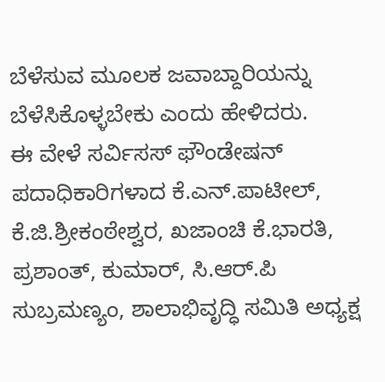ಬೆಳೆಸುವ ಮೂಲಕ ಜವಾಬ್ದಾರಿಯನ್ನು ಬೆಳೆಸಿಕೊಳ್ಳಬೇಕು ಎಂದು ಹೇಳಿದರು.
ಈ ವೇಳೆ ಸರ್ವಿಸಸ್ ಫೌಂಡೇಷನ್ ಪದಾಧಿಕಾರಿಗಳಾದ ಕೆ.ಎನ್.ಪಾಟೀಲ್, ಕೆ.ಜಿ.ಶ್ರೀಕಂಠೇಶ್ವರ, ಖಜಾಂಚಿ ಕೆ.ಭಾರತಿ, ಪ್ರಶಾಂತ್, ಕುಮಾರ್, ಸಿ.ಆರ್.ಪಿ ಸುಬ್ರಮಣ್ಯಂ, ಶಾಲಾಭಿವೃದ್ಧಿ ಸಮಿತಿ ಅಧ್ಯಕ್ಷ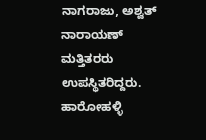ನಾಗರಾಜು, ಅಶ್ವತ್ ನಾರಾಯಣ್ ಮತ್ತಿತರರು ಉಪಸ್ಥಿತರಿದ್ದರು.
ಹಾರೋಹಳ್ಳಿ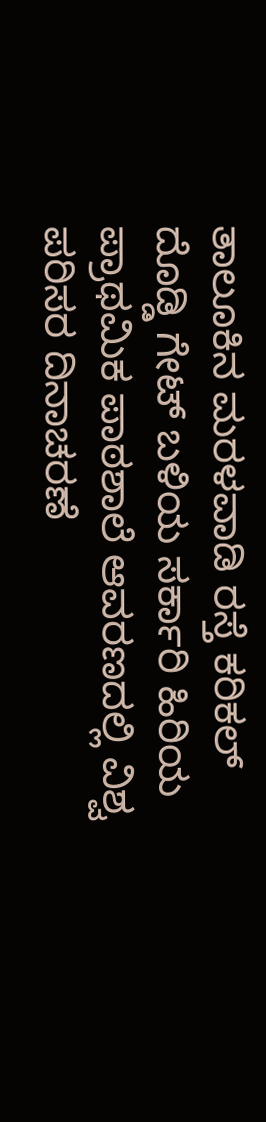ತಾಲೂಕಿನ ಮರಳವಾಡಿ ರಸ್ತೆ ಕರಿಕಲ್ ದೊಡ್ಡಿ ಗೇಟ್ ಬಳಿಯ ಸರ್ಕಾರಿ ಹಿರಿಯ ಪ್ರಾಥಮಿಕ ಪಾಠಶಾಲೆ ಆವರಣದಲ್ಲಿ ವಿಶ್ವ ಪರಿಸರ ದಿನಾಚರಣೆ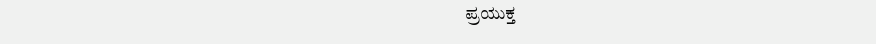ಪ್ರಯುಕ್ತ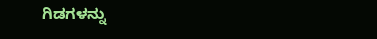ಗಿಡಗಳನ್ನು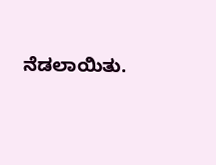ನೆಡಲಾಯಿತು.